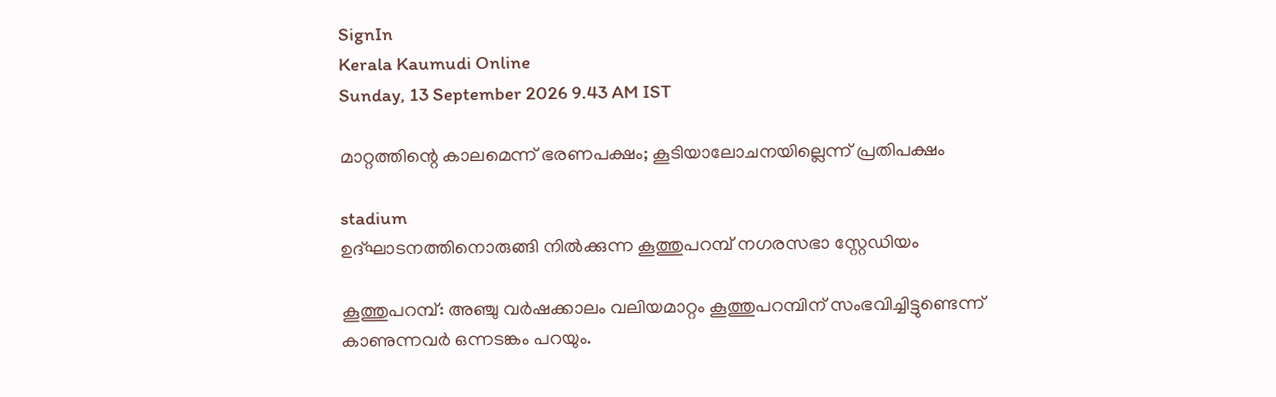SignIn
Kerala Kaumudi Online
Sunday, 13 September 2026 9.43 AM IST

മാറ്റത്തിന്റെ കാലമെന്ന് ഭരണപക്ഷം; കൂടിയാലോചനയില്ലെന്ന് പ്രതിപക്ഷം

stadium
ഉദ്ഘാടനത്തിനൊരുങ്ങി നിൽക്കുന്ന കൂത്തുപറമ്പ് നഗരസഭാ സ്റ്റേഡിയം

കൂത്തുപറമ്പ്: അഞ്ചു വർഷക്കാലം വലിയമാറ്റം കൂത്തുപറമ്പിന് സംഭവിച്ചിട്ടുണ്ടെന്ന് കാണുന്നവർ ഒന്നടങ്കം പറയും.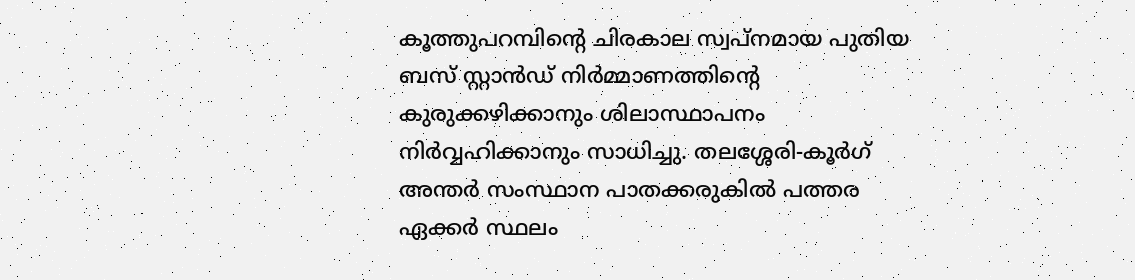കൂത്തുപറമ്പിന്റെ ചിരകാല സ്വപ്നമായ പുതിയ ബസ് സ്റ്റാൻഡ് നിർമ്മാണത്തിന്റെ കുരുക്കഴിക്കാനും ശിലാസ്ഥാപനം നിർവ്വഹിക്കാനും സാധിച്ചു. തലശ്ശേരി-കൂർഗ് അന്തർ സംസ്ഥാന പാതക്കരുകിൽ പത്തര ഏക്കർ സ്ഥലം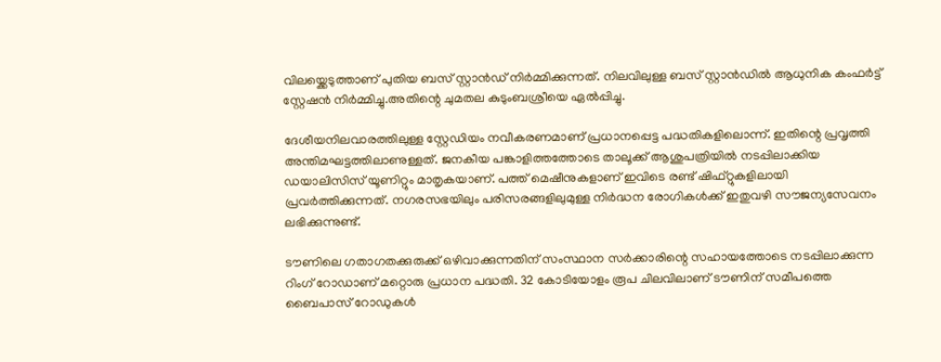വിലയ്ക്കെടുത്താണ് പുതിയ ബസ് സ്റ്റാൻഡ് നിർമ്മിക്കുന്നത്. നിലവിലുള്ള ബസ് സ്റ്റാൻഡിൽ ആധുനിക കംഫർട്ട് സ്റ്റേഷൻ നിർമ്മിച്ചു.അതിന്റെ ചുമതല കുടുംബശ്രീയെ ഏൽപ്പിച്ചു.

ദേശീയനിലവാരത്തിലുള്ള സ്റ്റേഡിയം നവീകരണമാണ് പ്രധാനപ്പെട്ട പദ്ധതികളിലൊന്ന്. ഇതിന്റെ പ്രവൃത്തി അന്തിമഘട്ടത്തിലാണുള്ളത്. ജനകീയ പങ്കാളിത്തത്തോടെ താലൂക്ക് ആശുപത്രിയിൽ നടപ്പിലാക്കിയ ഡയാലിസിസ് യൂണിറ്റും മാതൃകയാണ്. പത്ത് മെഷീനുകളാണ് ഇവിടെ രണ്ട് ഷിഫ്റ്റുകളിലായി പ്രവർത്തിക്കുന്നത്. നഗരസഭയിലും പരിസരങ്ങളിലുമുള്ള നിർദ്ധന രോഗികൾക്ക് ഇതുവഴി സൗജന്യസേവനം ലഭിക്കുന്നുണ്ട്.

ടൗണിലെ ഗതാഗതക്കുരുക്ക് ഒഴിവാക്കുന്നതിന് സംസ്ഥാന സർക്കാരിന്റെ സഹായത്തോടെ നടപ്പിലാക്കുന്ന റിംഗ് റോഡാണ് മറ്റൊരു പ്രധാന പദ്ധതി. 32 കോടിയോളം രൂപ ചിലവിലാണ് ടൗണിന് സമീപത്തെ ബൈപാസ് റോഡുകൾ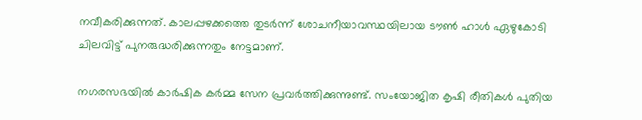നവീകരിക്കുന്നത്. കാലപ്പഴക്കത്തെ തുടർന്ന് ശോചനീയാവസ്ഥയിലായ ടൗൺ ഹാൾ ഏഴുകോടി ചിലവിട്ട് പുനരുദ്ധരിക്കുന്നതും നേട്ടമാണ്.

നഗരസഭയിൽ കാർഷിക കർമ്മ സേന പ്രവർത്തിക്കുന്നുണ്ട്. സംയോജിത കൃഷി രീതികൾ പുതിയ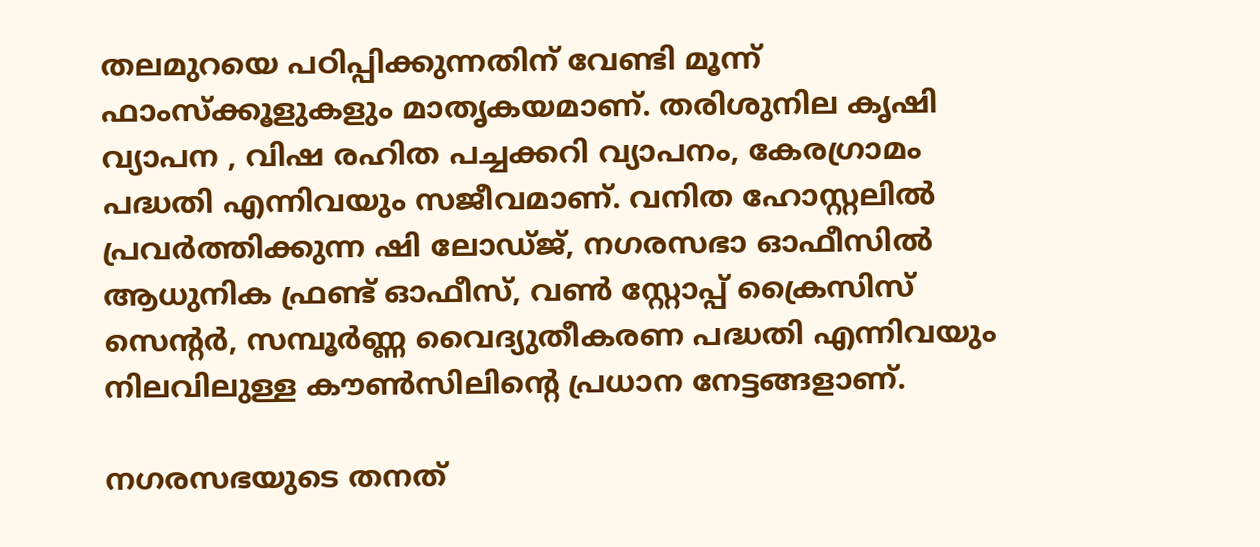തലമുറയെ പഠിപ്പിക്കുന്നതിന് വേണ്ടി മൂന്ന് ഫാംസ്ക്കൂളുകളും മാതൃകയമാണ്. തരിശുനില കൃഷി വ്യാപന , വിഷ രഹിത പച്ചക്കറി വ്യാപനം, കേരഗ്രാമം പദ്ധതി എന്നിവയും സജീവമാണ്. വനിത ഹോസ്റ്റലിൽ പ്രവർത്തിക്കുന്ന ഷി ലോഡ്ജ്, നഗരസഭാ ഓഫീസിൽ ആധുനിക ഫ്രണ്ട് ഓഫീസ്, വൺ സ്റ്റോപ്പ് ക്രൈസിസ് സെന്റർ, സമ്പൂർണ്ണ വൈദ്യുതീകരണ പദ്ധതി എന്നിവയും നിലവിലുള്ള കൗൺസിലിന്റെ പ്രധാന നേട്ടങ്ങളാണ്.

നഗരസഭയുടെ തനത്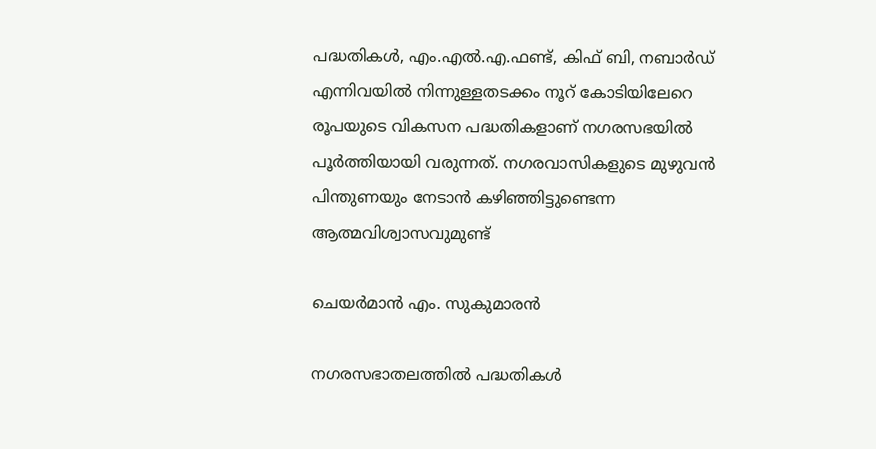പദ്ധതികൾ, എം.എൽ.എ.ഫണ്ട്, കിഫ് ബി, നബാർഡ് എന്നിവയിൽ നിന്നുള്ളതടക്കം നൂറ് കോടിയിലേറെ രൂപയുടെ വികസന പദ്ധതികളാണ് നഗരസഭയിൽ പൂർത്തിയായി വരുന്നത്. നഗരവാസികളുടെ മുഴുവൻ പിന്തുണയും നേടാൻ കഴിഞ്ഞിട്ടുണ്ടെന്ന ആത്മവിശ്വാസവുമുണ്ട്

ചെയർമാൻ എം. സുകുമാരൻ

നഗരസഭാതലത്തിൽ പദ്ധതികൾ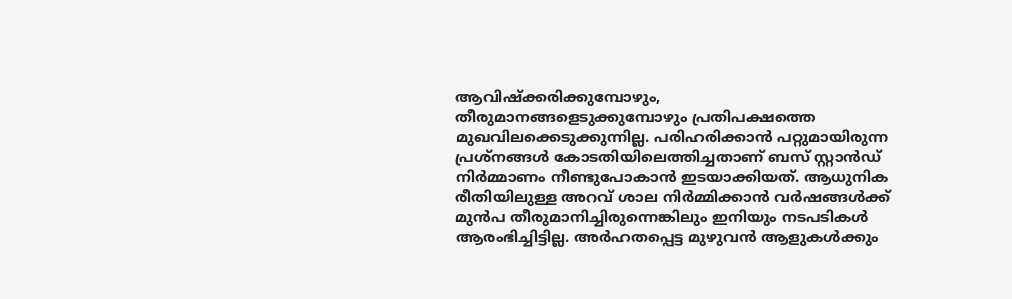ആവിഷ്ക്കരിക്കുമ്പോഴും, തീരുമാനങ്ങളെടുക്കുമ്പോഴും പ്രതിപക്ഷത്തെ മുഖവിലക്കെടുക്കുന്നില്ല. പരിഹരിക്കാൻ പറ്റുമായിരുന്ന പ്രശ്നങ്ങൾ കോടതിയിലെത്തിച്ചതാണ് ബസ് സ്റ്റാൻഡ് നിർമ്മാണം നീണ്ടുപോകാൻ ഇടയാക്കിയത്. ആധുനിക രീതിയിലുള്ള അറവ് ശാല നിർമ്മിക്കാൻ വർഷങ്ങൾക്ക് മുൻപ തീരുമാനിച്ചിരുന്നെങ്കിലും ഇനിയും നടപടികൾ ആരംഭിച്ചിട്ടില്ല. അർഹതപ്പെട്ട മുഴുവൻ ആളുകൾക്കും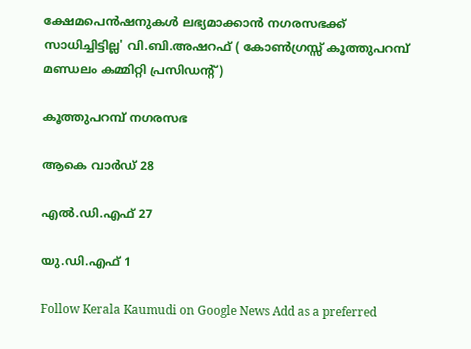ക്ഷേമപെൻഷനുകൾ ലഭ്യമാക്കാൻ നഗരസഭക്ക് സാധിച്ചിട്ടില്ല' വി.ബി.അഷറഫ് ( കോൺഗ്രസ്സ് കൂത്തുപറമ്പ് മണ്ഡലം കമ്മിറ്റി പ്രസിഡന്റ്)

കൂത്തുപറമ്പ് നഗരസഭ

ആകെ വാർഡ് 28

എൽ.ഡി.എഫ് 27

യു.ഡി.എഫ് 1

Follow Kerala Kaumudi on Google News Add as a preferred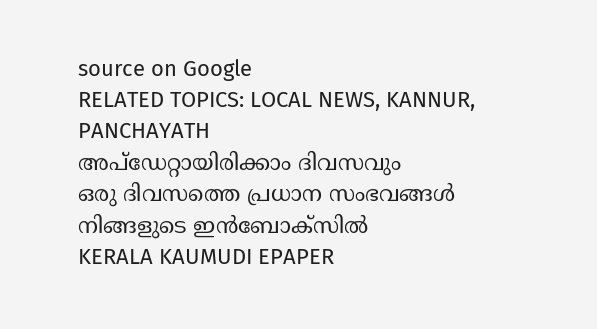source on Google
RELATED TOPICS: LOCAL NEWS, KANNUR, PANCHAYATH
അപ്ഡേറ്റായിരിക്കാം ദിവസവും
ഒരു ദിവസത്തെ പ്രധാന സംഭവങ്ങൾ നിങ്ങളുടെ ഇൻബോക്സിൽ
KERALA KAUMUDI EPAPER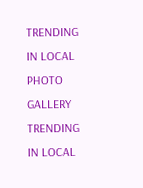TRENDING IN LOCAL
PHOTO GALLERY
TRENDING IN LOCAL